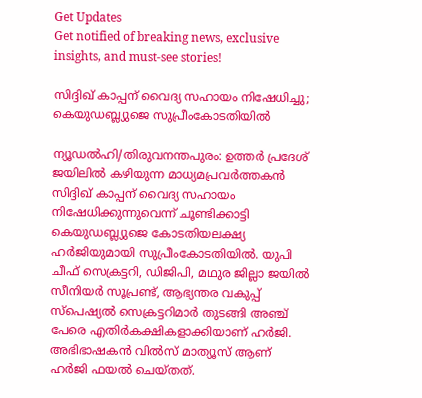Get Updates
Get notified of breaking news, exclusive insights, and must-see stories!

സിദ്ദിഖ് കാപ്പന് വൈദ്യ സഹായം നിഷേധിച്ചു; കെയുഡബ്ല്യുജെ സുപ്രീംകോടതിയില്‍

ന്യൂഡല്‍ഹി/തിരുവനന്തപുരം: ഉത്തര്‍ പ്രദേശ് ജയിലില്‍ കഴിയുന്ന മാധ്യമപ്രവര്‍ത്തകന്‍ സിദ്ദിഖ് കാപ്പന് വൈദ്യ സഹായം നിഷേധിക്കുന്നുവെന്ന് ചൂണ്ടിക്കാട്ടി കെയുഡബ്ല്യുജെ കോടതിയലക്ഷ്യ ഹര്‍ജിയുമായി സുപ്രീംകോടതിയില്‍. യുപി ചീഫ് സെക്രട്ടറി, ഡിജിപി, മഥുര ജില്ലാ ജയില്‍ സീനിയര്‍ സൂപ്രണ്ട്, ആഭ്യന്തര വകുപ്പ് സ്‌പെഷ്യല്‍ സെക്രട്ടറിമാര്‍ തുടങ്ങി അഞ്ച് പേരെ എതിര്‍കക്ഷികളാക്കിയാണ് ഹര്‍ജി. അഭിഭാഷകന്‍ വില്‍സ് മാത്യൂസ് ആണ് ഹര്‍ജി ഫയല്‍ ചെയ്തത്.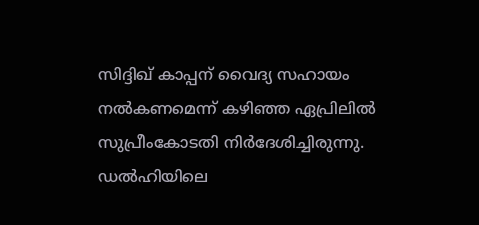സിദ്ദിഖ് കാപ്പന് വൈദ്യ സഹായം നല്‍കണമെന്ന് കഴിഞ്ഞ ഏപ്രിലില്‍ സുപ്രീംകോടതി നിര്‍ദേശിച്ചിരുന്നു. ഡല്‍ഹിയിലെ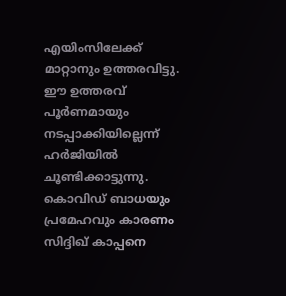എയിംസിലേക്ക് മാറ്റാനും ഉത്തരവിട്ടു. ഈ ഉത്തരവ് പൂര്‍ണമായും നടപ്പാക്കിയില്ലെന്ന് ഹര്‍ജിയില്‍ ചൂണ്ടിക്കാട്ടുന്നു. കൊവിഡ് ബാധയും പ്രമേഹവും കാരണം സിദ്ദിഖ് കാപ്പനെ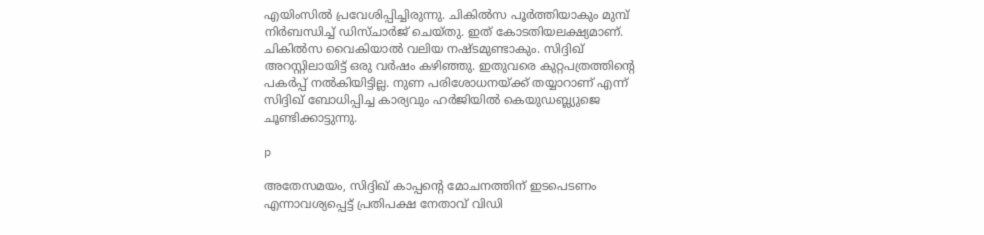എയിംസില്‍ പ്രവേശിപ്പിച്ചിരുന്നു. ചികില്‍സ പൂര്‍ത്തിയാകും മുമ്പ് നിര്‍ബന്ധിച്ച് ഡിസ്ചാര്‍ജ് ചെയ്തു. ഇത് കോടതിയലക്ഷ്യമാണ്. ചികില്‍സ വൈകിയാല്‍ വലിയ നഷ്ടമുണ്ടാകും. സിദ്ദിഖ് അറസ്റ്റിലായിട്ട് ഒരു വര്‍ഷം കഴിഞ്ഞു. ഇതുവരെ കുറ്റപത്രത്തിന്റെ പകര്‍പ്പ് നല്‍കിയിട്ടില്ല. നുണ പരിശോധനയ്ക്ക് തയ്യാറാണ് എന്ന് സിദ്ദിഖ് ബോധിപ്പിച്ച കാര്യവും ഹര്‍ജിയില്‍ കെയുഡബ്ല്യുജെ ചൂണ്ടിക്കാട്ടുന്നു.

p

അതേസമയം, സിദ്ദിഖ് കാപ്പന്റെ മോചനത്തിന് ഇടപെടണം എന്നാവശ്യപ്പെട്ട് പ്രതിപക്ഷ നേതാവ് വിഡി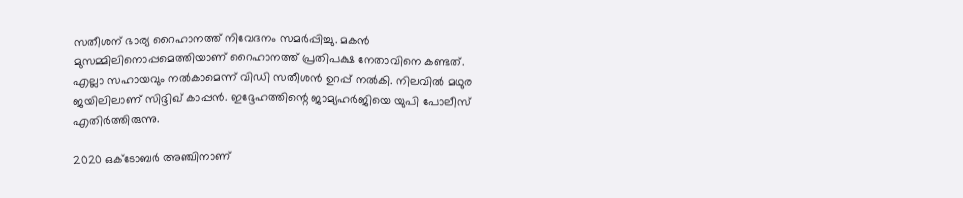സതീശന് ഭാര്യ റൈഹാനത്ത് നിവേദനം സമര്‍പ്പിച്ചു. മകന്‍ മുസമ്മിലിനൊപ്പമെത്തിയാണ് റൈഹാനത്ത് പ്രതിപക്ഷ നേതാവിനെ കണ്ടത്. എല്ലാ സഹായവും നല്‍കാമെന്ന് വിഡി സതീശന്‍ ഉറപ്പ് നല്‍കി. നിലവില്‍ മഥുര ജയിലിലാണ് സിദ്ദിഖ് കാപ്പന്‍. ഇദ്ദേഹത്തിന്റെ ജാമ്യഹര്‍ജിയെ യുപി പോലീസ് എതിര്‍ത്തിരുന്നു.

2020 ഒക്ടോബര്‍ അഞ്ചിനാണ്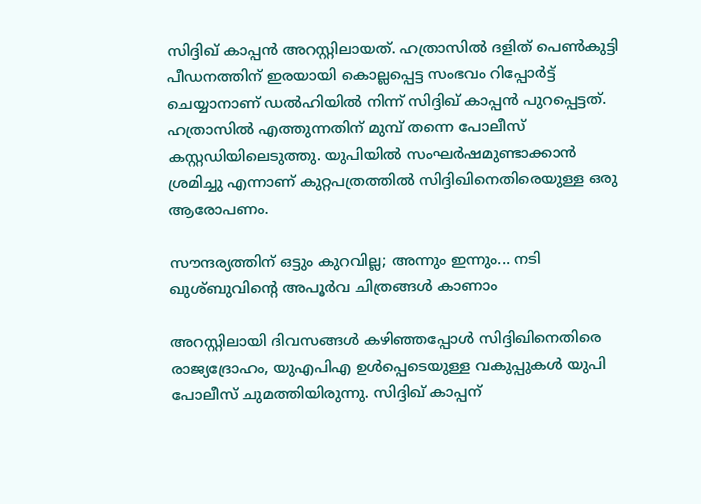സിദ്ദിഖ് കാപ്പന്‍ അറസ്റ്റിലായത്. ഹത്രാസില്‍ ദളിത് പെണ്‍കുട്ടി പീഡനത്തിന് ഇരയായി കൊല്ലപ്പെട്ട സംഭവം റിപ്പോര്‍ട്ട് ചെയ്യാനാണ് ഡല്‍ഹിയില്‍ നിന്ന് സിദ്ദിഖ് കാപ്പന്‍ പുറപ്പെട്ടത്. ഹത്രാസില്‍ എത്തുന്നതിന് മുമ്പ് തന്നെ പോലീസ് കസ്റ്റഡിയിലെടുത്തു. യുപിയില്‍ സംഘര്‍ഷമുണ്ടാക്കാന്‍ ശ്രമിച്ചു എന്നാണ് കുറ്റപത്രത്തില്‍ സിദ്ദിഖിനെതിരെയുള്ള ഒരു ആരോപണം.

സൗന്ദര്യത്തിന് ഒട്ടും കുറവില്ല; അന്നും ഇന്നും... നടി ഖുശ്ബുവിന്റെ അപൂര്‍വ ചിത്രങ്ങള്‍ കാണാം

അറസ്റ്റിലായി ദിവസങ്ങള്‍ കഴിഞ്ഞപ്പോള്‍ സിദ്ദിഖിനെതിരെ രാജ്യദ്രോഹം, യുഎപിഎ ഉള്‍പ്പെടെയുള്ള വകുപ്പുകള്‍ യുപി പോലീസ് ചുമത്തിയിരുന്നു. സിദ്ദിഖ് കാപ്പന്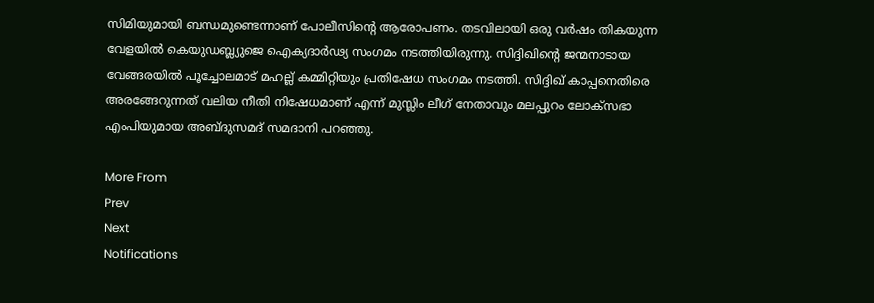സിമിയുമായി ബന്ധമുണ്ടെന്നാണ് പോലീസിന്റെ ആരോപണം. തടവിലായി ഒരു വര്‍ഷം തികയുന്ന വേളയില്‍ കെയുഡബ്ല്യുജെ ഐക്യദാര്‍ഢ്യ സംഗമം നടത്തിയിരുന്നു. സിദ്ദിഖിന്റെ ജന്മനാടായ വേങ്ങരയില്‍ പൂച്ചോലമാട് മഹല്ല് കമ്മിറ്റിയും പ്രതിഷേധ സംഗമം നടത്തി. സിദ്ദിഖ് കാപ്പനെതിരെ അരങ്ങേറുന്നത് വലിയ നീതി നിഷേധമാണ് എന്ന് മുസ്ലിം ലീഗ് നേതാവും മലപ്പുറം ലോക്‌സഭാ എംപിയുമായ അബ്ദുസമദ് സമദാനി പറഞ്ഞു.

More From
Prev
Next
Notifications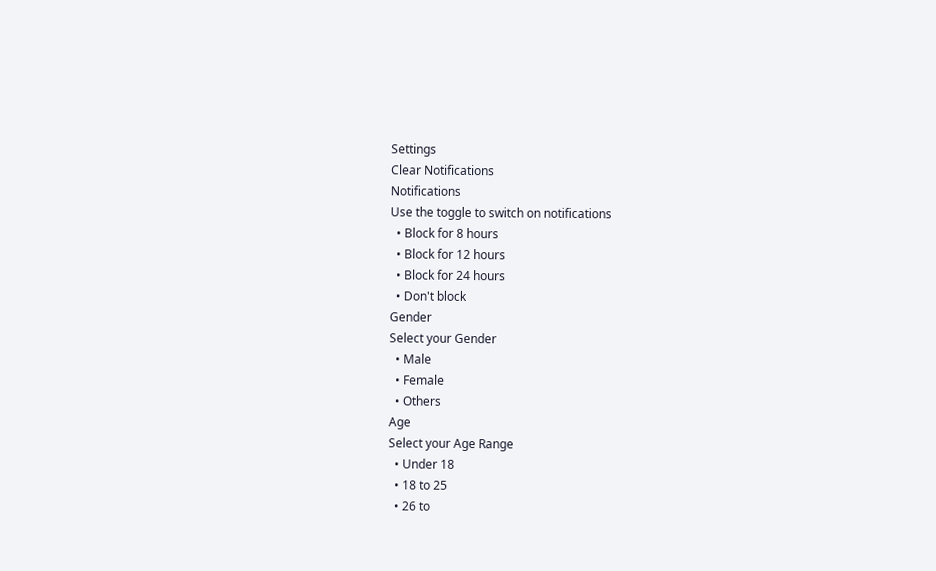Settings
Clear Notifications
Notifications
Use the toggle to switch on notifications
  • Block for 8 hours
  • Block for 12 hours
  • Block for 24 hours
  • Don't block
Gender
Select your Gender
  • Male
  • Female
  • Others
Age
Select your Age Range
  • Under 18
  • 18 to 25
  • 26 to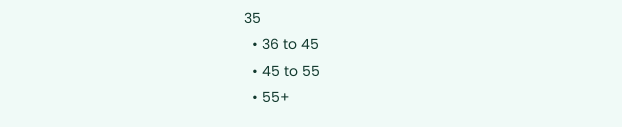35
  • 36 to 45
  • 45 to 55
  • 55+